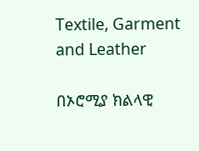Textile, Garment and Leather

በኦሮሚያ ክልላዊ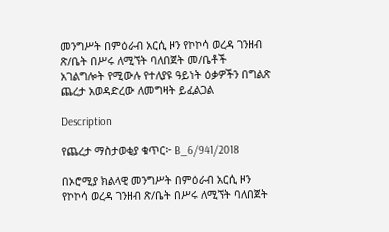መንግሥት በምዕራብ አርሲ ዞን የኮኮሳ ወረዳ ገንዘብ ጽ/ቤት በሥሩ ለሚኘት ባለበጀት መ/ቤቶች አገልግሎት የሚውሉ የተለያዩ ዓይነት ዕቃዎችን በግልጽ ጨረታ አወዳድረው ለመግዛት ይፈልጋል

Description

የጨረታ ማስታወቂያ ቁጥር፦ B_6/941/2018

በኦሮሚያ ክልላዊ መንግሥት በምዕራብ አርሲ ዞን የኮኮሳ ወረዳ ገንዘብ ጽ/ቤት በሥሩ ለሚኘት ባለበጀት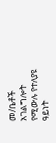መ/ቤቶች አገልግሎት የሚውሉ የተለያዩ ዓይነት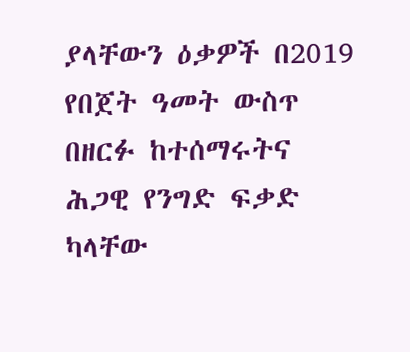ያላቸውን ዕቃዎች በ2019 የበጀት ዓመት ውስጥ በዘርፉ ከተሰማሩትና ሕጋዊ የንግድ ፍቃድ ካላቸው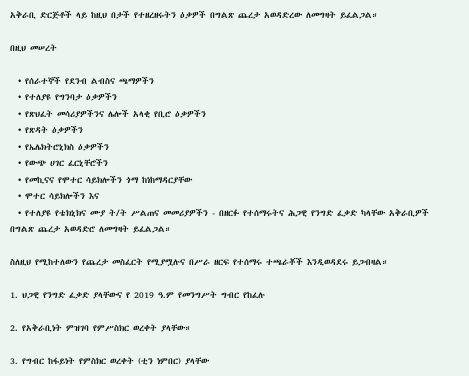አቅራቢ ድርጅቶች ላይ ከዚህ በታች የተዘረዘሩትን ዕቃዎች በግልጽ ጨረታ አወዳድረው ለመግዛት ይፈልጋል።

በዚህ መሠረት

  • የሰራተኞች የደንብ ልብስና ጫማዎችን
  • የተለያዩ የግንባታ ዕቃዎችን
  • የጽህፈት መሳሪያዎችንና ሌሎች አላቂ የቢሮ ዕቃዎችን
  • የጽዳት ዕቃዎችን
  • የኤሌክትሮኒክስ ዕቃዎችን
  • የውጭ ሀገር ፈርኒቸሮችን
  • የመኪናና የሞተር ሳይክሎችን ጎማ ከነከማዳርያቸው
  • ሞተር ሳይክሎችን እና
  • የተለያዩ የቴክኒክና ሙያ ት/ት ሥልጠና መመሪያዎችን - በዘርፉ የተሰማሩትና ሕጋዊ የንግድ ፈቃድ ካላቸው አቅራቢዎች በግልጽ ጨረታ አወዳድሮ ለመግዛት ይፈልጋል።

ስለዚህ የሚከተለውን የጨረታ መስፈርት የሚያሟሉና በሥራ ዘርፍ የተሰማሩ ተጫራቾች እንዲወዳደሩ ይጋብዛል።

1. ህጋዊ የንግድ ፈቃድ ያላቸውና የ 2019 ዓ.ም የመንግሥት ግብር የከፈሉ

2. የአቅራቢነት ምዝገባ የምሥስክር ወረቀት ያላቸው።

3. የግብር ከፋይነት የምስክር ወረቀት (ቲን ነምበር) ያላቸው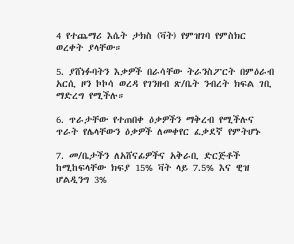4 የተጨማሪ እሴት ታክስ (ቫት) የምዝገባ የምስክር ወረቀት ያላቸው።

5. ያሸነፉባትን እቃዎች በራሳቸው ትራንስፖርት በምዕራብ አርሲ ዞን ኮኮሳ ወረዳ የገንዘብ ጽ/ቤት ንብረት ክፍል ገቢ ማድረግ የሚችሉ።

6. ጥራታቸው የተጠበቀ ዕቃዎችን ማቅረብ የሚችሉና ጥራት የሌላቸውን ዕቃዎች ለመቀየር ፈቃደኛ የምትሆኑ

7. መ/ቤታችን ለአሸናፊዎችና አቅራቢ ድርጅቶች ከሚከፍላቸው ክፍያ 15% ቫት ላይ 7.5% እና ዊዝ ሆልዲንግ 3%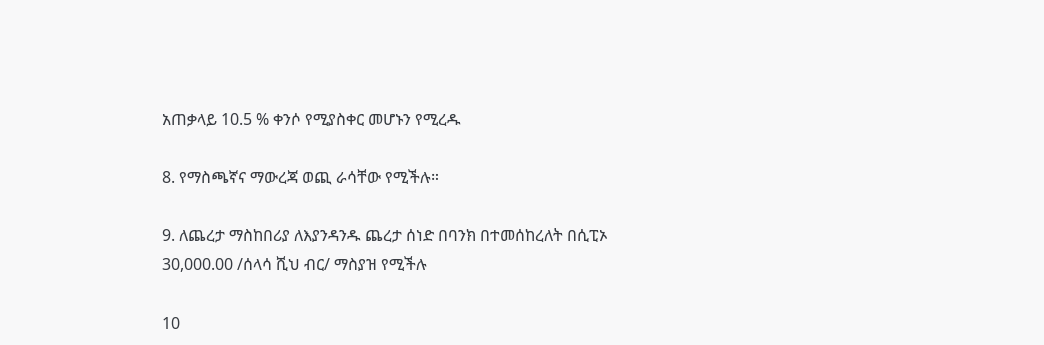አጠቃላይ 10.5 % ቀንሶ የሚያስቀር መሆኑን የሚረዱ

8. የማስጫኛና ማውረጃ ወጪ ራሳቸው የሚችሉ።

9. ለጨረታ ማስከበሪያ ለእያንዳንዱ ጨረታ ሰነድ በባንክ በተመሰከረለት በሲፒኦ 30,000.00 /ሰላሳ ሺህ ብር/ ማስያዝ የሚችሉ

10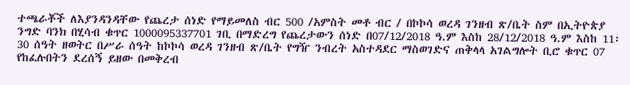ተጫራቾች ለእያንዳንዳቸው የጨረታ ሰነድ የማይመለስ ብር 500 /አምስት መቶ ብር / በኮኮሳ ወረዳ ገንዘብ ጽ/ቤት ስም በኢትዮጵያ ንግድ ባንክ በሂሳብ ቁጥር 1000095337701 ገቢ በማድረግ የጨረታውን ሰነድ በ07/12/2018 ዓ.ም እስከ 28/12/2018 ዓ.ም እስከ 11፡30 ሰዓት ዘወትር በሥራ ሰዓት ከኮኮሳ ወረዳ ገንዘብ ጽ/ቤት የግዥ ንብረት አስተዳደር ማስወገድና ጠቅላላ አገልግሎት ቢሮ ቁጥር 07 የከፈሉበትን ደረሰኝ ይዘው በመቅረብ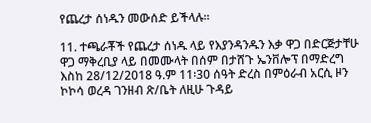የጨረታ ሰነዱን መውሰድ ይችላሉ።

11. ተጫራቾች የጨረታ ሰነዱ ላይ የእያንዳንዱን እቃ ዋጋ በድርጅታቸሁ ዋጋ ማቅረቢያ ላይ በመሙላት በሰም በታሸጉ ኤንቨሎፕ በማድረግ እስከ 28/12/2018 ዓ.ም 11፡30 ሰዓት ድረስ በምዕራብ አርሲ ዞን ኮኮሳ ወረዳ ገንዘብ ጽ/ቤት ለዚሁ ጉዳይ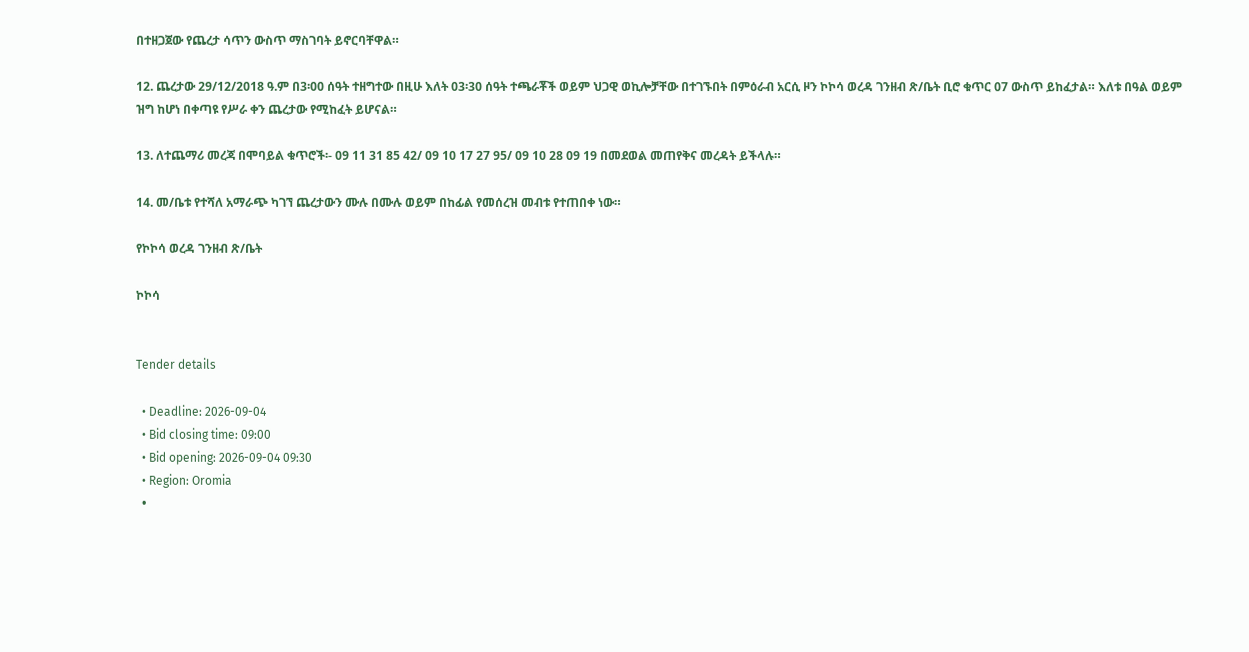በተዘጋጀው የጨረታ ሳጥን ውስጥ ማስገባት ይኖርባቸዋል።

12. ጨረታው 29/12/2018 ዓ.ም በ3፡00 ሰዓት ተዘግተው በዚሁ እለት 03፡30 ሰዓት ተጫራቾች ወይም ህጋዊ ወኪሎቻቸው በተገኙበት በምዕራብ አርሲ ዞን ኮኮሳ ወረዳ ገንዘብ ጽ/ቤት ቢሮ ቁጥር 07 ውስጥ ይከፈታል። እለቱ በዓል ወይም ዝግ ከሆነ በቀጣዩ የሥራ ቀን ጨረታው የሚከፈት ይሆናል።

13. ለተጨማሪ መረጃ በሞባይል ቁጥሮች፡- 09 11 31 85 42/ 09 10 17 27 95/ 09 10 28 09 19 በመደወል መጠየቅና መረዳት ይችላሉ።

14. መ/ቤቱ የተሻለ አማራጭ ካገኘ ጨረታውን ሙሉ በሙሉ ወይም በከፊል የመሰረዝ መብቱ የተጠበቀ ነው።

የኮኮሳ ወረዳ ገንዘብ ጽ/ቤት

ኮኮሳ


Tender details

  • Deadline: 2026-09-04
  • Bid closing time: 09:00
  • Bid opening: 2026-09-04 09:30
  • Region: Oromia
  •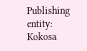Publishing entity: Kokosa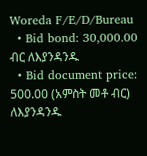Woreda F/E/D/Bureau
  • Bid bond: 30,000.00 ብር ለእያንዳንዱ
  • Bid document price: 500.00 (አምስት መቶ ብር) ለእያንዳንዱ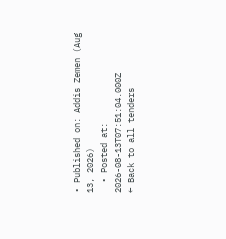• Published on: Addis Zemen (Aug 13, 2026)
  • Posted at: 2026-08-13T07:51:04.000Z
← Back to all tenders